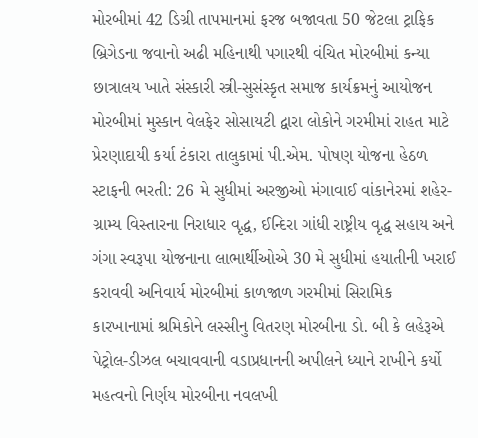મોરબીમાં 42 ડિગ્રી તાપમાનમાં ફરજ બજાવતા 50 જેટલા ટ્રાફિક બ્રિગેડના જવાનો અઢી મહિનાથી પગારથી વંચિત મોરબીમાં કન્યા છાત્રાલય ખાતે સંસ્કારી સ્ત્રી-સુસંસ્કૃત સમાજ કાર્યક્રમનું આયોજન મોરબીમાં મુસ્કાન વેલફેર સોસાયટી દ્વારા લોકોને ગરમીમાં રાહત માટે પ્રેરણાદાયી કર્યા ટંકારા તાલુકામાં પી.એમ. પોષણ યોજના હેઠળ સ્ટાફની ભરતી: 26 મે સુધીમાં અરજીઓ મંગાવાઈ વાંકાનેરમાં શહેર-ગ્રામ્ય વિસ્તારના નિરાધાર વૃદ્ધ, ઈન્દિરા ગાંધી રાષ્ટ્રીય વૃદ્ધ સહાય અને ગંગા સ્વરૂપા યોજનાના લાભાર્થીઓએ 30 મે સુધીમાં હયાતીની ખરાઈ કરાવવી અનિવાર્ય મોરબીમાં કાળજાળ ગરમીમાં સિરામિક કારખાનામાં શ્રમિકોને લસ્સીનુ વિતરણ મોરબીના ડો. બી કે લહેરૂએ પેટ્રોલ-ડીઝલ બચાવવાની વડાપ્રધાનની અપીલને ધ્યાને રાખીને કર્યો મહત્વનો નિર્ણય મોરબીના નવલખી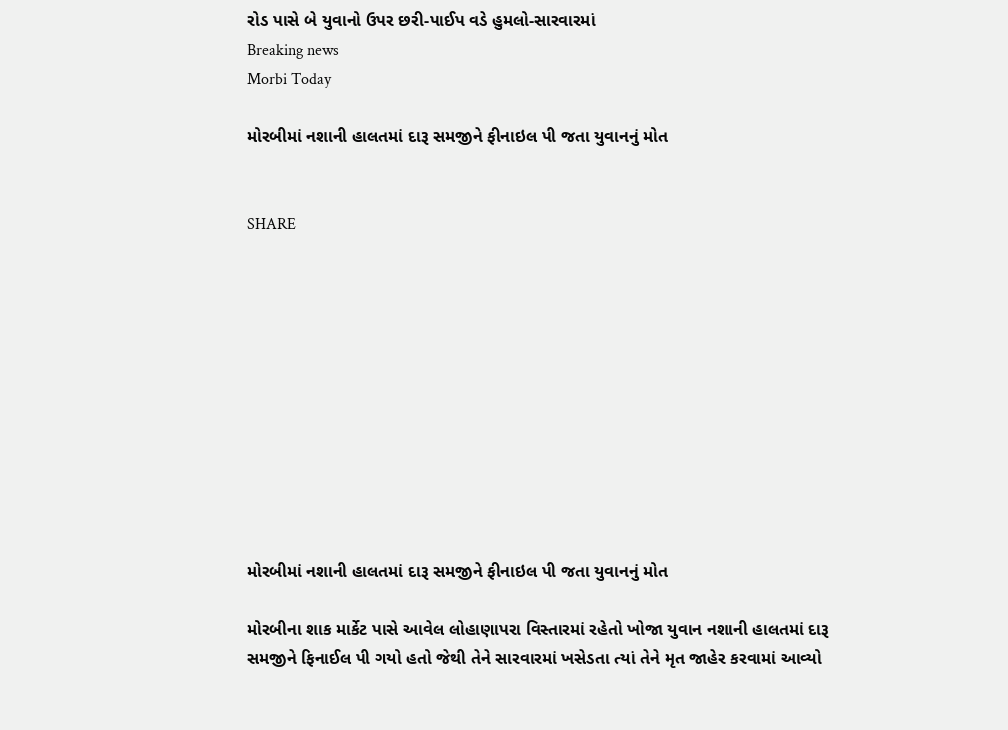રોડ પાસે બે યુવાનો ઉપર છરી-પાઈપ વડે હુમલો-સારવારમાં
Breaking news
Morbi Today

મોરબીમાં નશાની હાલતમાં દારૂ સમજીને ફીનાઇલ પી જતા યુવાનનું મોત


SHARE











મોરબીમાં નશાની હાલતમાં દારૂ સમજીને ફીનાઇલ પી જતા યુવાનનું મોત

મોરબીના શાક માર્કેટ પાસે આવેલ લોહાણાપરા વિસ્તારમાં રહેતો ખોજા યુવાન નશાની હાલતમાં દારૂ સમજીને ફિનાઈલ પી ગયો હતો જેથી તેને સારવારમાં ખસેડતા ત્યાં તેને મૃત જાહેર કરવામાં આવ્યો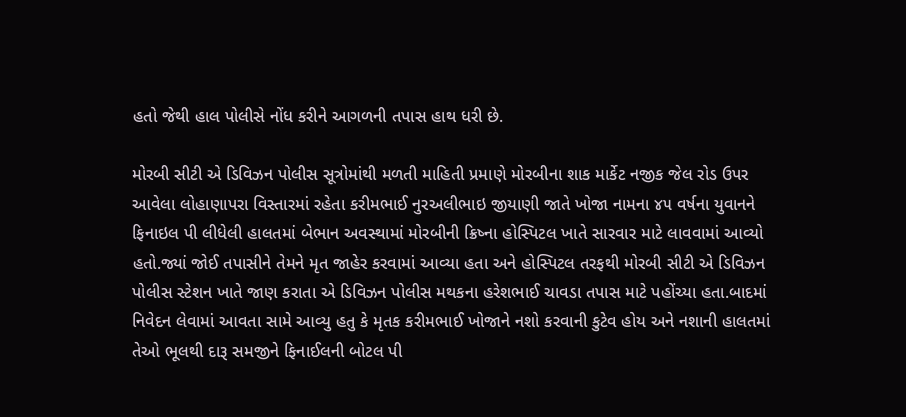હતો જેથી હાલ પોલીસે નોંધ કરીને આગળની તપાસ હાથ ધરી છે.

મોરબી સીટી એ ડિવિઝન પોલીસ સૂત્રોમાંથી મળતી માહિતી પ્રમાણે મોરબીના શાક માર્કેટ નજીક જેલ રોડ ઉપર આવેલા લોહાણાપરા વિસ્તારમાં રહેતા કરીમભાઈ નુરઅલીભાઇ જીયાણી જાતે ખોજા નામના ૪૫ વર્ષના યુવાનને ફિનાઇલ પી લીધેલી હાલતમાં બેભાન અવસ્થામાં મોરબીની ક્રિષ્ના હોસ્પિટલ ખાતે સારવાર માટે લાવવામાં આવ્યો હતો.જ્યાં જોઈ તપાસીને તેમને મૃત જાહેર કરવામાં આવ્યા હતા અને હોસ્પિટલ તરફથી મોરબી સીટી એ ડિવિઝન પોલીસ સ્ટેશન ખાતે જાણ કરાતા એ ડિવિઝન પોલીસ મથકના હરેશભાઈ ચાવડા તપાસ માટે પહોંચ્યા હતા.બાદમાં નિવેદન લેવામાં આવતા સામે આવ્યુ હતુ કે મૃતક કરીમભાઈ ખોજાને નશો કરવાની કુટેવ હોય અને નશાની હાલતમાં તેઓ ભૂલથી દારૂ સમજીને ફિનાઈલની બોટલ પી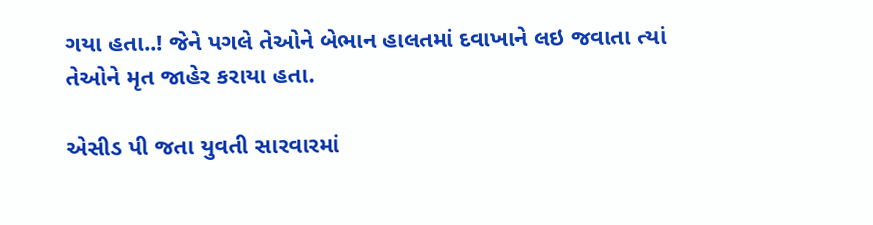ગયા હતા..! જેને પગલે તેઓને બેભાન હાલતમાં દવાખાને લઇ જવાતા ત્યાં તેઓને મૃત જાહેર કરાયા હતા.

એસીડ પી જતા યુવતી સારવારમાં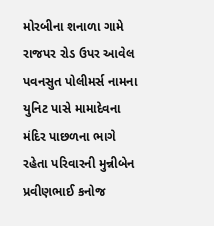મોરબીના શનાળા ગામે રાજપર રોડ ઉપર આવેલ પવનસુત પોલીમર્સ નામના યુનિટ પાસે મામાદેવના મંદિર પાછળના ભાગે રહેતા પરિવારની મુન્નીબેન પ્રવીણભાઈ કનોજ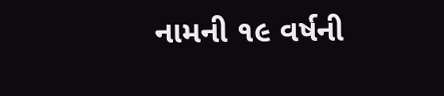નામની ૧૯ વર્ષની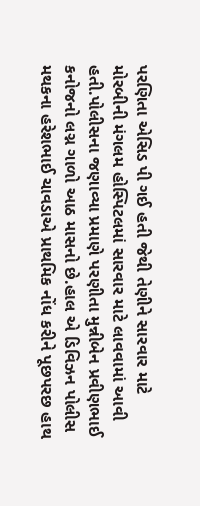પરણિતા એસિડ પી ગઈ હતી જેથી તેણીને સારવાર માટે મોરબીની મંગલમ હોસ્પિટલમાં સારવાર માટે લાવવામાં આવી હતી.પોલીસના જણાવ્યા પ્રમાણે પરણીતા મુન્નીબેન પ્રવીણભાઈ કનોજનો લગ્ન ગાળો આઠ માસનો છે.હાલ એ ડિવિઝન પોલીસ મથકના હરેશભાઈ ચાવડાએ પ્રાથમિક નોંધ કરીને પૂછપરછ હાથ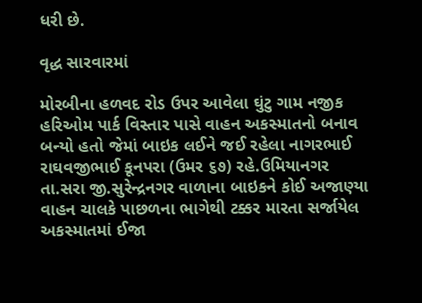ધરી છે.

વૃદ્ધ સારવારમાં

મોરબીના હળવદ રોડ ઉપર આવેલા ઘુંટુ ગામ નજીક હરિઓમ પાર્ક વિસ્તાર પાસે વાહન અકસ્માતનો બનાવ બન્યો હતો જેમાં બાઇક લઈને જઈ રહેલા નાગરભાઈ રાઘવજીભાઈ કૂનપરા (ઉમર ૬૭) રહે.ઉમિયાનગર તા.સરા જી.સુરેન્દ્રનગર વાળાના બાઇકને કોઈ અજાણ્યા વાહન ચાલકે પાછળના ભાગેથી ટક્કર મારતા સર્જાયેલ અકસ્માતમાં ઈજા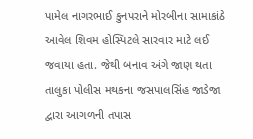પામેલ નાગરભાઈ કુનપરાને મોરબીના સામાકાંઠે આવેલ શિવમ હોસ્પિટલે સારવાર માટે લઈ જવાયા હતા. જેથી બનાવ અંગે જાણ થતા તાલુકા પોલીસ મથકના જસપાલસિંહ જાડેજા દ્વારા આગળની તપાસ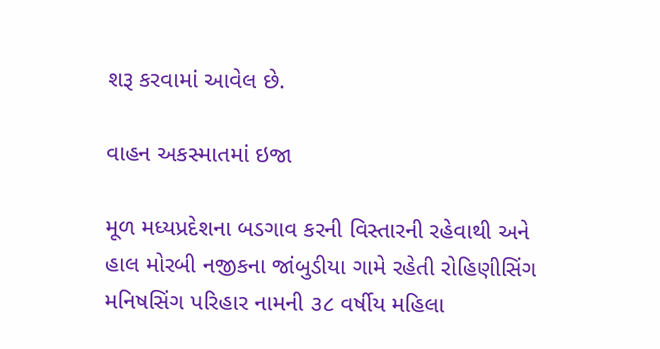શરૂ કરવામાં આવેલ છે.

વાહન અકસ્માતમાં ઇજા

મૂળ મધ્યપ્રદેશના બડગાવ કરની વિસ્તારની રહેવાથી અને હાલ મોરબી નજીકના જાંબુડીયા ગામે રહેતી રોહિણીસિંગ મનિષસિંગ પરિહાર નામની ૩૮ વર્ષીય મહિલા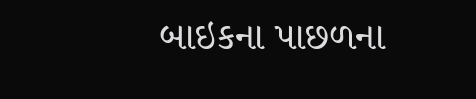બાઇકના પાછળના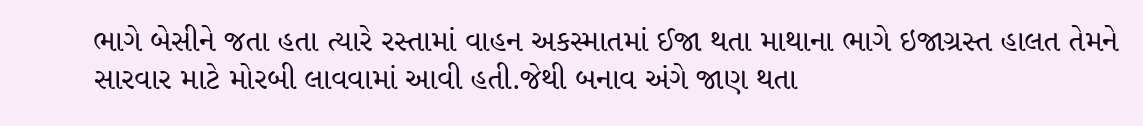ભાગે બેસીને જતા હતા ત્યારે રસ્તામાં વાહન અકસ્માતમાં ઈજા થતા માથાના ભાગે ઇજાગ્રસ્ત હાલત તેમને સારવાર માટે મોરબી લાવવામાં આવી હતી.જેથી બનાવ અંગે જાણ થતા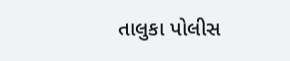તાલુકા પોલીસ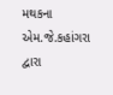મથકના એમ.જે.કહાંગરા દ્વારા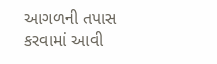આગળની તપાસ કરવામાં આવી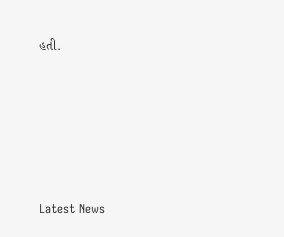હતી.






Latest News